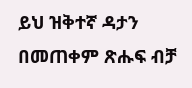ይህ ዝቅተኛ ዳታን በመጠቀም ጽሑፍ ብቻ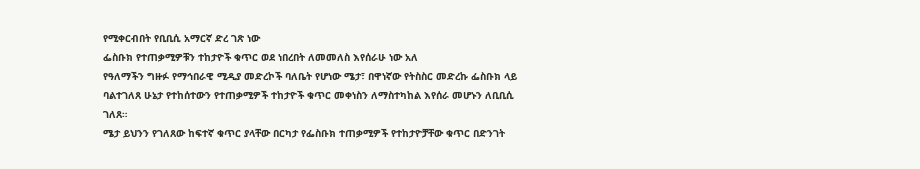የሚቀርብበት የቢቢሲ አማርኛ ድረ ገጽ ነው
ፌስቡክ የተጠቃሚዎቹን ተከታዮች ቁጥር ወደ ነበረበት ለመመለስ እየሰራሁ ነው አለ
የዓለማችን ግዙፉ የማኅበራዊ ሚዲያ መድረኮች ባለቤት የሆነው ሜታ፣ በዋነኛው የትስስር መድረኩ ፌስቡክ ላይ ባልተገለጸ ሁኔታ የተከሰተውን የተጠቃሚዎች ተከታዮች ቁጥር መቀነስን ለማስተካከል እየሰራ መሆኑን ለቢቢሲ ገለጸ።
ሜታ ይህንን የገለጸው ከፍተኛ ቁጥር ያላቸው በርካታ የፌስቡክ ተጠቃሚዎች የተከታዮቻቸው ቁጥር በድንገት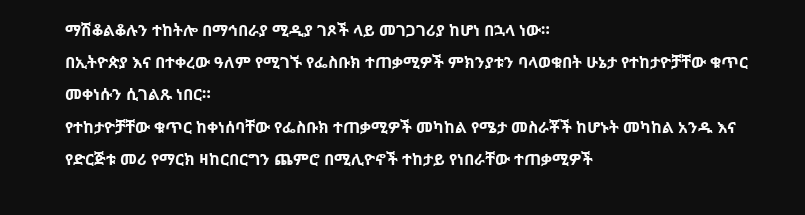ማሽቆልቆሉን ተከትሎ በማኅበራያ ሚዲያ ገጾች ላይ መገጋገሪያ ከሆነ በኋላ ነው።
በኢትዮጵያ እና በተቀረው ዓለም የሚገኙ የፌስቡክ ተጠቃሚዎች ምክንያቱን ባላወቁበት ሁኔታ የተከታዮቻቸው ቁጥር መቀነሱን ሲገልጹ ነበር።
የተከታዮቻቸው ቁጥር ከቀነሰባቸው የፌስቡክ ተጠቃሚዎች መካከል የሜታ መስራቾች ከሆኑት መካከል አንዱ እና የድርጅቱ መሪ የማርክ ዛከርበርግን ጨምሮ በሚሊዮኖች ተከታይ የነበራቸው ተጠቃሚዎች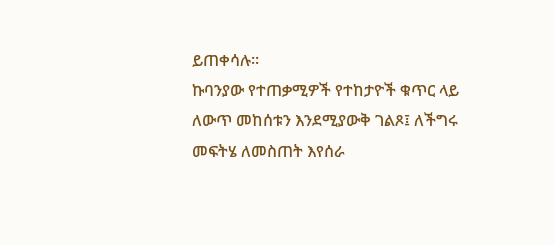ይጠቀሳሉ።
ኩባንያው የተጠቃሚዎች የተከታዮች ቁጥር ላይ ለውጥ መከሰቱን እንደሚያውቅ ገልጾ፤ ለችግሩ መፍትሄ ለመስጠት እየሰራ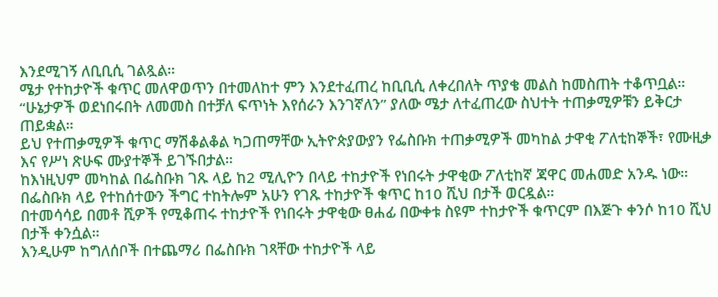እንደሚገኝ ለቢቢሲ ገልጿል።
ሜታ የተከታዮች ቁጥር መለዋወጥን በተመለከተ ምን እንደተፈጠረ ከቢቢሲ ለቀረበለት ጥያቄ መልስ ከመስጠት ተቆጥቧል።
“ሁኔታዎች ወደነበሩበት ለመመስ በተቻለ ፍጥነት እየሰራን እንገኛለን” ያለው ሜታ ለተፈጠረው ስህተት ተጠቃሚዎቹን ይቅርታ ጠይቋል።
ይህ የተጠቃሚዎች ቁጥር ማሽቆልቆል ካጋጠማቸው ኢትዮጵያውያን የፌስቡክ ተጠቃሚዎች መካከል ታዋቂ ፖለቲከኞች፣ የሙዚቃ እና የሥነ ጽሁፍ ሙያተኞች ይገኙበታል።
ከእነዚህም መካከል በፌስቡክ ገጹ ላይ ከ2 ሚሊዮን በላይ ተከታዮች የነበሩት ታዋቂው ፖለቲከኛ ጃዋር መሐመድ አንዱ ነው። በፌስቡክ ላይ የተከሰተውን ችግር ተከትሎም አሁን የገጹ ተከታዮች ቁጥር ከ10 ሺህ በታች ወርዷል።
በተመሳሳይ በመቶ ሺዎች የሚቆጠሩ ተከታዮች የነበሩት ታዋቂው ፀሐፊ በውቀቱ ስዩም ተከታዮች ቁጥርም በእጅጉ ቀንሶ ከ10 ሺህ በታች ቀንሷል።
እንዲሁም ከግለሰቦች በተጨማሪ በፌስቡክ ገጻቸው ተከታዮች ላይ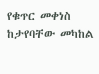የቁጥር መቀነስ ከታየባቸው መካከል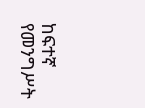ከፍተኛ የመንግሥት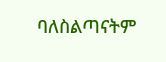ባለስልጣናትም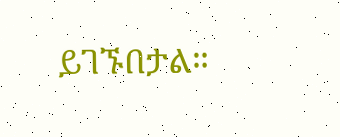ይገኙበታል።